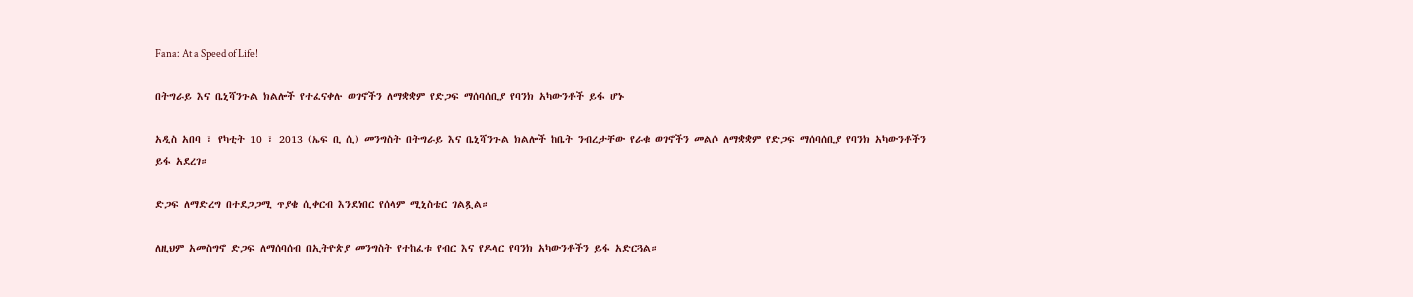Fana: At a Speed of Life!

በትግራይ እና ቤኒሻንጉል ክልሎች የተፈናቀሉ ወገኖችን ለማቋቋም የድጋፍ ማሰባሰቢያ የባንክ አካውንቶች ይፋ ሆኑ

አዲስ አበባ ፣ የካቲት 10 ፣ 2013 (ኤፍ ቢ ሲ) መንግስት በትግራይ እና ቤኒሻንጉል ክልሎች ከቤት ንብረታቸው የራቁ ወገኖችን መልሶ ለማቋቋም የድጋፍ ማሰባሰቢያ የባንክ አካውንቶችን ይፋ አደረገ።

ድጋፍ ለማድረግ በተደጋጋሚ ጥያቄ ሲቀርብ እንደነበር የሰላም ሚኒስቴር ገልጿል።

ለዚህም አመስግኖ ድጋፍ ለማሰባሰብ በኢትዮጵያ መንግስት የተከፈቱ የብር እና የዶላር የባንክ አካውንቶችን ይፋ አድርጓል።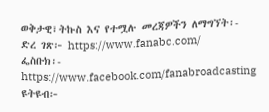ወቅታዊ፣ትኩስ እና የተሟሉ መረጃዎችን ለማግኘት፡-
ድረ ገጽ፦ https://www.fanabc.com/
ፌስቡክ፡- https://www.facebook.com/fanabroadcasting
ዩትዩብ፦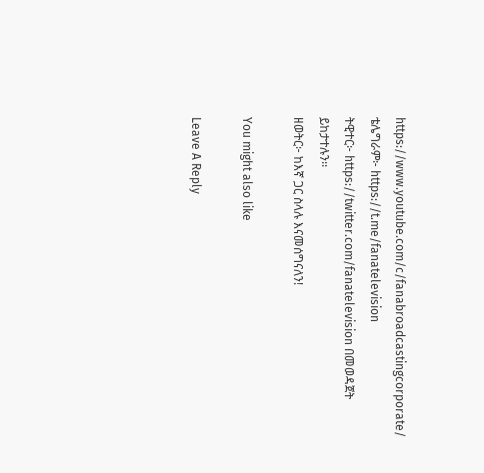https://www.youtube.com/c/fanabroadcastingcorporate/
ቴሌግራም፦ https://t.me/fanatelevision
ትዊተር፦ https://twitter.com/fanatelevision በመወዳጀት ይከታተሉን፡፡
ዘወትር፦ ከእኛ ጋር ስላሉ እናመሰግናለን!

You might also like

Leave A Reply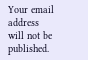Your email address will not be published.